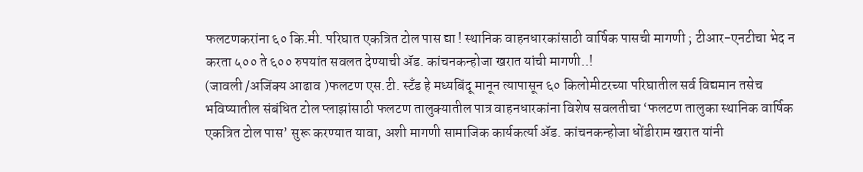फलटणकरांना ६० कि.मी. परिघात एकत्रित टोल पास द्या ! स्थानिक वाहनधारकांसाठी वार्षिक पासची मागणी ; टीआर-एनटीचा भेद न करता ५०० ते ६०० रुपयांत सवलत देण्याची ॲड. कांचनकन्होजा खरात यांची मागणी..!
(जावली /अजिंक्य आढाव )फलटण एस.टी. स्टँड हे मध्यबिंदू मानून त्यापासून ६० किलोमीटरच्या परिघातील सर्व विद्यमान तसेच भविष्यातील संबंधित टोल प्लाझांसाठी फलटण तालुक्यातील पात्र वाहनधारकांना विशेष सवलतीचा ‘फलटण तालुका स्थानिक वार्षिक एकत्रित टोल पास’ सुरू करण्यात यावा, अशी मागणी सामाजिक कार्यकर्त्या ॲड. कांचनकन्होजा धोंडीराम खरात यांनी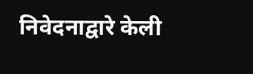निवेदनाद्वारे केली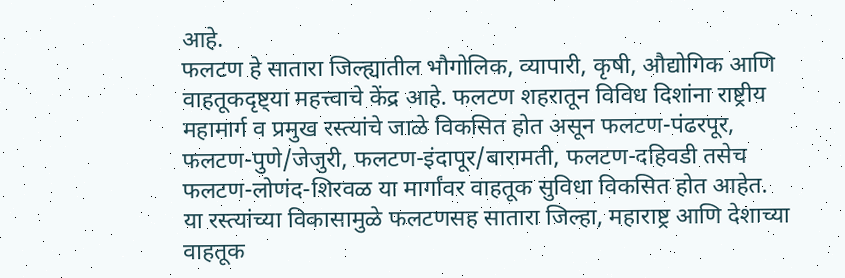आहे.
फलटण हे सातारा जिल्ह्यातील भौगोलिक, व्यापारी, कृषी, औद्योगिक आणि वाहतूकदृष्ट्या महत्त्वाचे केंद्र आहे. फलटण शहरातून विविध दिशांना राष्ट्रीय महामार्ग व प्रमुख रस्त्यांचे जाळे विकसित होत असून फलटण-पंढरपूर, फलटण-पुणे/जेजुरी, फलटण-इंदापूर/बारामती, फलटण-दहिवडी तसेच फलटण-लोणंद-शिरवळ या मार्गांवर वाहतूक सुविधा विकसित होत आहेत.
या रस्त्यांच्या विकासामुळे फलटणसह सातारा जिल्हा, महाराष्ट्र आणि देशाच्या वाहतूक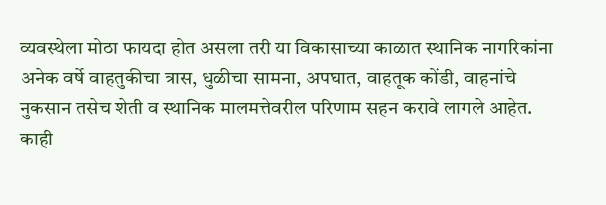व्यवस्थेला मोठा फायदा होत असला तरी या विकासाच्या काळात स्थानिक नागरिकांना अनेक वर्षे वाहतुकीचा त्रास, धुळीचा सामना, अपघात, वाहतूक कोंडी, वाहनांचे नुकसान तसेच शेती व स्थानिक मालमत्तेवरील परिणाम सहन करावे लागले आहेत. काही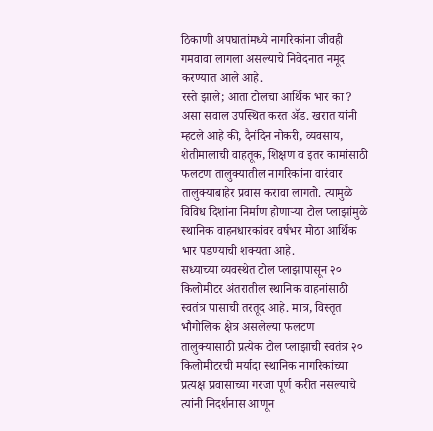ठिकाणी अपघातांमध्ये नागरिकांना जीवही गमवावा लागला असल्याचे निवेदनात नमूद करण्यात आले आहे.
रस्ते झाले; आता टोलचा आर्थिक भार का? असा सवाल उपस्थित करत ॲड. खरात यांनी म्हटले आहे की, दैनंदिन नोकरी, व्यवसाय, शेतीमालाची वाहतूक, शिक्षण व इतर कामांसाठी फलटण तालुक्यातील नागरिकांना वारंवार तालुक्याबाहेर प्रवास करावा लागतो. त्यामुळे विविध दिशांना निर्माण होणाऱ्या टोल प्लाझांमुळे स्थानिक वाहनधारकांवर वर्षभर मोठा आर्थिक भार पडण्याची शक्यता आहे.
सध्याच्या व्यवस्थेत टोल प्लाझापासून २० किलोमीटर अंतरातील स्थानिक वाहनांसाठी स्वतंत्र पासाची तरतूद आहे. मात्र, विस्तृत भौगोलिक क्षेत्र असलेल्या फलटण तालुक्यासाठी प्रत्येक टोल प्लाझाची स्वतंत्र २० किलोमीटरची मर्यादा स्थानिक नागरिकांच्या प्रत्यक्ष प्रवासाच्या गरजा पूर्ण करीत नसल्याचे त्यांनी निदर्शनास आणून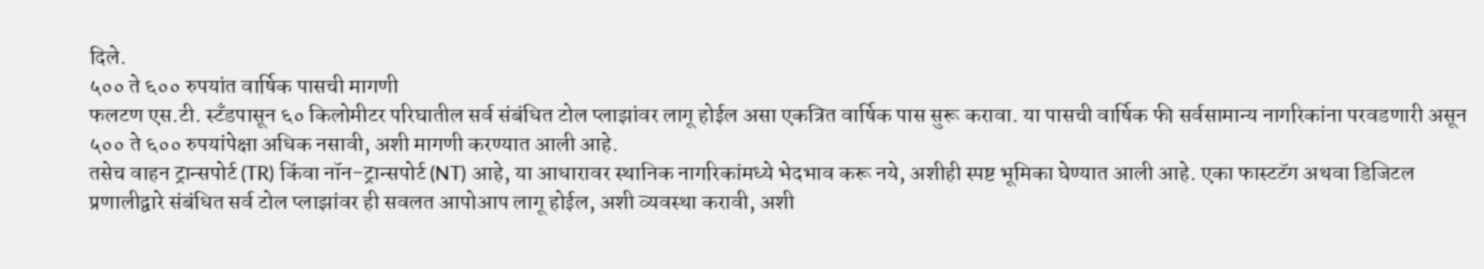दिले.
५०० ते ६०० रुपयांत वार्षिक पासची मागणी
फलटण एस.टी. स्टँडपासून ६० किलोमीटर परिघातील सर्व संबंधित टोल प्लाझांवर लागू होईल असा एकत्रित वार्षिक पास सुरू करावा. या पासची वार्षिक फी सर्वसामान्य नागरिकांना परवडणारी असून ५०० ते ६०० रुपयांपेक्षा अधिक नसावी, अशी मागणी करण्यात आली आहे.
तसेच वाहन ट्रान्सपोर्ट (TR) किंवा नॉन-ट्रान्सपोर्ट (NT) आहे, या आधारावर स्थानिक नागरिकांमध्ये भेदभाव करू नये, अशीही स्पष्ट भूमिका घेण्यात आली आहे. एका फास्टटॅग अथवा डिजिटल प्रणालीद्वारे संबंधित सर्व टोल प्लाझांवर ही सवलत आपोआप लागू होईल, अशी व्यवस्था करावी, अशी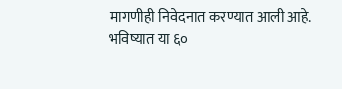मागणीही निवेदनात करण्यात आली आहे.
भविष्यात या ६०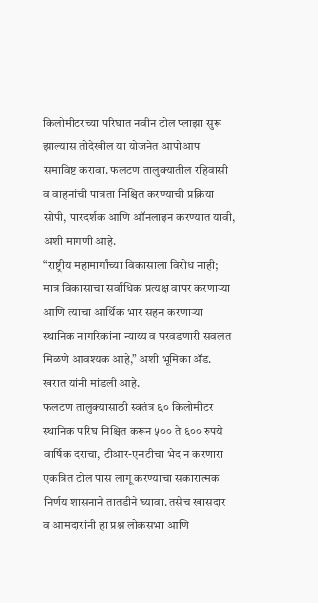किलोमीटरच्या परिघात नवीन टोल प्लाझा सुरू झाल्यास तोदेखील या योजनेत आपोआप समाविष्ट करावा. फलटण तालुक्यातील रहिवासी व वाहनांची पात्रता निश्चित करण्याची प्रक्रिया सोपी, पारदर्शक आणि ऑनलाइन करण्यात यावी, अशी मागणी आहे.
“राष्ट्रीय महामार्गांच्या विकासाला विरोध नाही; मात्र विकासाचा सर्वाधिक प्रत्यक्ष वापर करणाऱ्या आणि त्याचा आर्थिक भार सहन करणाऱ्या स्थानिक नागरिकांना न्याय्य व परवडणारी सवलत मिळणे आवश्यक आहे,” अशी भूमिका ॲड. खरात यांनी मांडली आहे.
फलटण तालुक्यासाठी स्वतंत्र ६० किलोमीटर स्थानिक परिघ निश्चित करून ५०० ते ६०० रुपये वार्षिक दराचा, टीआर-एनटीचा भेद न करणारा एकत्रित टोल पास लागू करण्याचा सकारात्मक निर्णय शासनाने तातडीने घ्यावा. तसेच खासदार व आमदारांनी हा प्रश्न लोकसभा आणि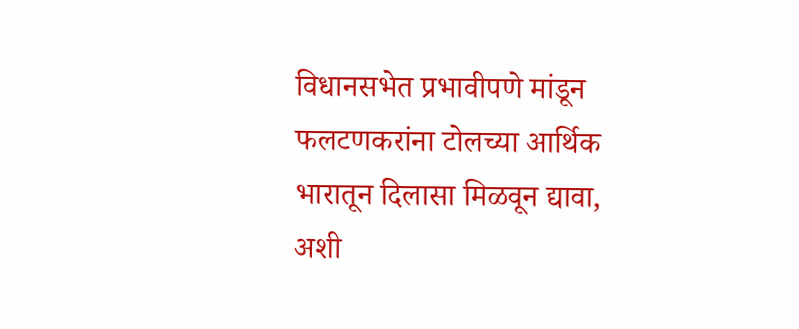विधानसभेत प्रभावीपणे मांडून फलटणकरांना टोलच्या आर्थिक भारातून दिलासा मिळवून द्यावा, अशी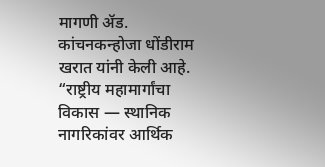मागणी ॲड. कांचनकन्होजा धोंडीराम खरात यांनी केली आहे.
“राष्ट्रीय महामार्गांचा विकास — स्थानिक नागरिकांवर आर्थिक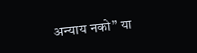अन्याय नको” या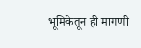भूमिकेतून ही मागणी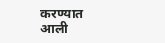करण्यात आली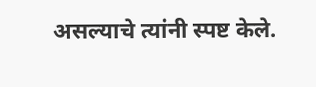असल्याचे त्यांनी स्पष्ट केले.